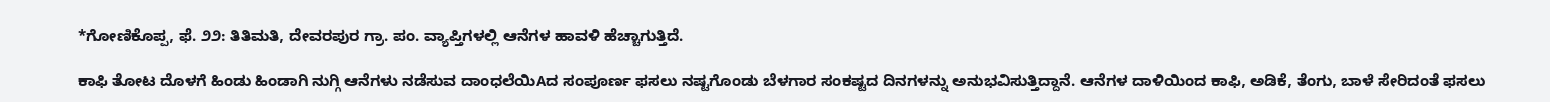*ಗೋಣಿಕೊಪ್ಪ, ಫೆ. ೨೨: ತಿತಿಮತಿ, ದೇವರಪುರ ಗ್ರಾ. ಪಂ. ವ್ಯಾಪ್ತಿಗಳಲ್ಲಿ ಆನೆಗಳ ಹಾವಳಿ ಹೆಚ್ಚಾಗುತ್ತಿದೆ.

ಕಾಫಿ ತೋಟ ದೊಳಗೆ ಹಿಂಡು ಹಿಂಡಾಗಿ ನುಗ್ಗಿ ಆನೆಗಳು ನಡೆಸುವ ದಾಂಧಲೆಯಿAದ ಸಂಪೂರ್ಣ ಫಸಲು ನಷ್ಟಗೊಂಡು ಬೆಳಗಾರ ಸಂಕಷ್ಟದ ದಿನಗಳನ್ನು ಅನುಭವಿಸುತ್ತಿದ್ದಾನೆ. ಆನೆಗಳ ದಾಳಿಯಿಂದ ಕಾಫಿ, ಅಡಿಕೆ, ತೆಂಗು, ಬಾಳೆ ಸೇರಿದಂತೆ ಫಸಲು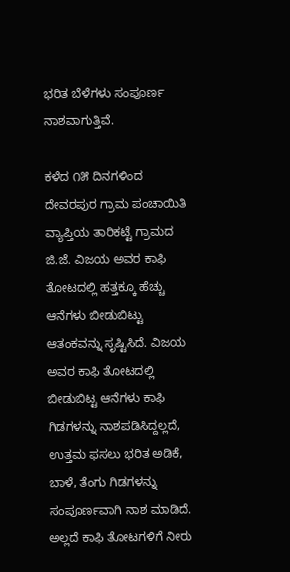ಭರಿತ ಬೆಳೆಗಳು ಸಂಪೂರ್ಣ ನಾಶವಾಗುತ್ತಿವೆ.

ಕಳೆದ ೧೫ ದಿನಗಳಿಂದ ದೇವರಪುರ ಗ್ರಾಮ ಪಂಚಾಯಿತಿ ವ್ಯಾಪ್ತಿಯ ತಾರಿಕಟ್ಟೆ ಗ್ರಾಮದ ಜಿ.ಜೆ. ವಿಜಯ ಅವರ ಕಾಫಿ ತೋಟದಲ್ಲಿ ಹತ್ತಕ್ಕೂ ಹೆಚ್ಚು ಆನೆಗಳು ಬೀಡುಬಿಟ್ಟು ಆತಂಕವನ್ನು ಸೃಷ್ಟಿಸಿದೆ. ವಿಜಯ ಅವರ ಕಾಫಿ ತೋಟದಲ್ಲಿ ಬೀಡುಬಿಟ್ಟ ಆನೆಗಳು ಕಾಫಿ ಗಿಡಗಳನ್ನು ನಾಶಪಡಿಸಿದ್ದಲ್ಲದೆ, ಉತ್ತಮ ಫಸಲು ಭರಿತ ಅಡಿಕೆ, ಬಾಳೆ, ತೆಂಗು ಗಿಡಗಳನ್ನು ಸಂಪೂರ್ಣವಾಗಿ ನಾಶ ಮಾಡಿದೆ. ಅಲ್ಲದೆ ಕಾಫಿ ತೋಟಗಳಿಗೆ ನೀರು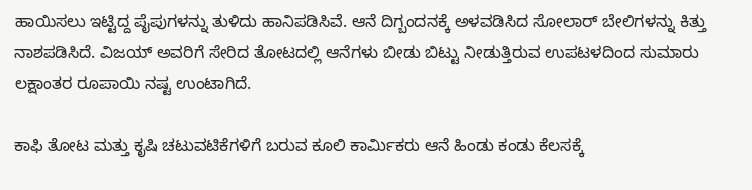ಹಾಯಿಸಲು ಇಟ್ಟಿದ್ದ ಪೈಪುಗಳನ್ನು ತುಳಿದು ಹಾನಿಪಡಿಸಿವೆ. ಆನೆ ದಿಗ್ಬಂದನಕ್ಕೆ ಅಳವಡಿಸಿದ ಸೋಲಾರ್ ಬೇಲಿಗಳನ್ನು ಕಿತ್ತು ನಾಶಪಡಿಸಿದೆ. ವಿಜಯ್ ಅವರಿಗೆ ಸೇರಿದ ತೋಟದಲ್ಲಿ ಆನೆಗಳು ಬೀಡು ಬಿಟ್ಟು ನೀಡುತ್ತಿರುವ ಉಪಟಳದಿಂದ ಸುಮಾರು ಲಕ್ಷಾಂತರ ರೂಪಾಯಿ ನಷ್ಟ ಉಂಟಾಗಿದೆ.

ಕಾಫಿ ತೋಟ ಮತ್ತು ಕೃಷಿ ಚಟುವಟಿಕೆಗಳಿಗೆ ಬರುವ ಕೂಲಿ ಕಾರ್ಮಿಕರು ಆನೆ ಹಿಂಡು ಕಂಡು ಕೆಲಸಕ್ಕೆ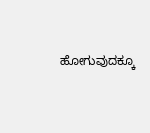ಹೋಗುವುದಕ್ಕೂ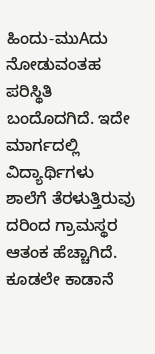ಹಿಂದು-ಮುAದು ನೋಡುವಂತಹ ಪರಿಸ್ಥಿತಿ ಬಂದೊದಗಿದೆ. ಇದೇ ಮಾರ್ಗದಲ್ಲಿ ವಿದ್ಯಾರ್ಥಿಗಳು ಶಾಲೆಗೆ ತೆರಳುತ್ತಿರುವು ದರಿಂದ ಗ್ರಾಮಸ್ಥರ ಆತಂಕ ಹೆಚ್ಚಾಗಿದೆ. ಕೂಡಲೇ ಕಾಡಾನೆ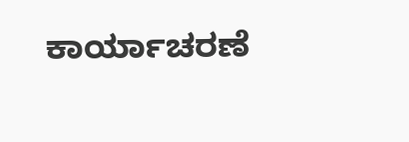ಕಾರ್ಯಾಚರಣೆ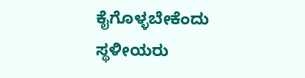ಕೈಗೊಳ್ಳಬೇಕೆಂದು ಸ್ಥಳೀಯರು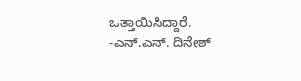ಒತ್ತಾಯಿಸಿದ್ದಾರೆ. -ಎನ್.ಎನ್. ದಿನೇಶ್